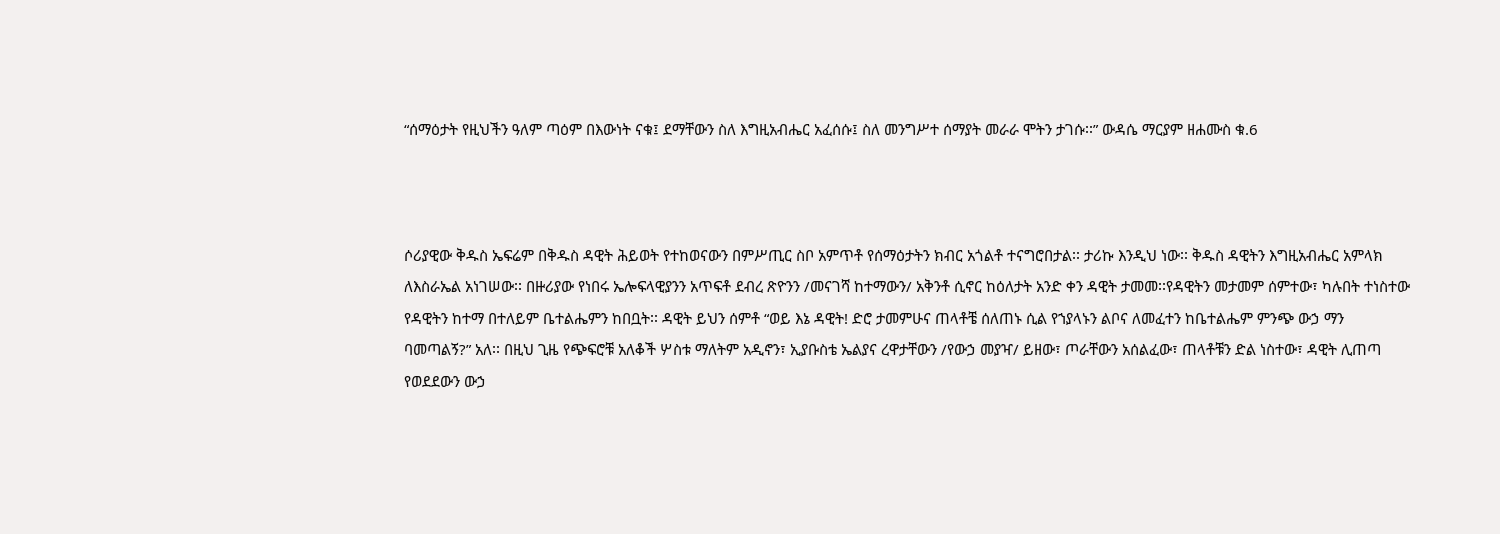“ሰማዕታት የዚህችን ዓለም ጣዕም በእውነት ናቁ፤ ደማቸውን ስለ እግዚአብሔር አፈሰሱ፤ ስለ መንግሥተ ሰማያት መራራ ሞትን ታገሱ፡፡” ውዳሴ ማርያም ዘሐሙስ ቁ.6



ሶሪያዊው ቅዱስ ኤፍሬም በቅዱስ ዳዊት ሕይወት የተከወናውን በምሥጢር ስቦ አምጥቶ የሰማዕታትን ክብር አጎልቶ ተናግሮበታል፡፡ ታሪኩ እንዲህ ነው፡፡ ቅዱስ ዳዊትን እግዚአብሔር አምላክ ለእስራኤል አነገሠው፡፡ በዙሪያው የነበሩ ኤሎፍላዊያንን አጥፍቶ ደብረ ጽዮንን /መናገሻ ከተማውን/ አቅንቶ ሲኖር ከዕለታት አንድ ቀን ዳዊት ታመመ፡፡የዳዊትን መታመም ሰምተው፣ ካሉበት ተነስተው የዳዊትን ከተማ በተለይም ቤተልሔምን ከበቧት፡፡ ዳዊት ይህን ሰምቶ “ወይ እኔ ዳዊት! ድሮ ታመምሁና ጠላቶቼ ሰለጠኑ ሲል የኀያላኑን ልቦና ለመፈተን ከቤተልሔም ምንጭ ውኃ ማን ባመጣልኝ?” አለ፡፡ በዚህ ጊዜ የጭፍሮቹ አለቆች ሦስቱ ማለትም አዲኖን፣ ኢያቡስቴ ኤልያና ረዋታቸውን /የውኃ መያዣ/ ይዘው፣ ጦራቸውን አሰልፈው፣ ጠላቶቹን ድል ነስተው፣ ዳዊት ሊጠጣ የወደደውን ውኃ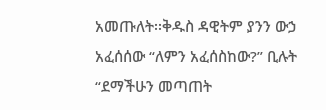አመጡለት፡፡ቅዱስ ዳዊትም ያንን ውኃ አፈሰሰው “ለምን አፈሰስከው?” ቢሉት “ደማችሁን መጣጠት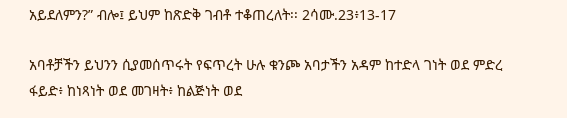አይደለምን?” ብሎ፤ ይህም ከጽድቅ ገብቶ ተቆጠረለት፡፡ 2ሳሙ.23፥13-17

አባቶቻችን ይህንን ሲያመሰጥሩት የፍጥረት ሁሉ ቁንጮ አባታችን አዳም ከተድላ ገነት ወደ ምድረ ፋይድ፥ ከነጻነት ወደ መገዛት፥ ከልጅነት ወደ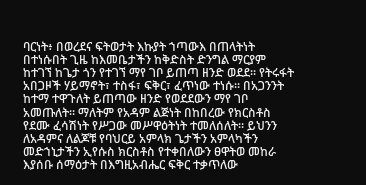ባርነት፥ በወረደና ፍትወታት እኩያት ኀጣውእ በጠላትነት በተነሱበት ጊዜ ከእመቤታችን ከቅድስት ድንግል ማርያም ከተገኘ ከጌታ ጎን የተገኘ ማየ ገቦ ይጠጣ ዘንድ ወደደ፡፡ የትሩፋት አበጋዞች ሃይማኖት፣ ተስፋ፣ ፍቅር፣ ፈጥነው ተነሱ፡፡ በአጋንንት ከተማ ተዋጉለት ይጠጣው ዘንድ የወደደውን ማየ ገቦ አመጡለት፡፡ ማለትም የአዳም ልጅነት በከበረው የክርስቶስ የደሙ ፈሳሽነት የሥጋው መሥዋዕትነት ተመለሰለት፡፡ ይህንን ለአዳምና ለልጆቹ የባህርይ አምላክ ጌታችን አምላካችን መድኀኒታችን ኢየሱስ ክርስቶስ የተቀበለውን ፀዋትወ መከራ እያሰቡ ሰማዕታት በእግዚአብሔር ፍቅር ተቃጥለው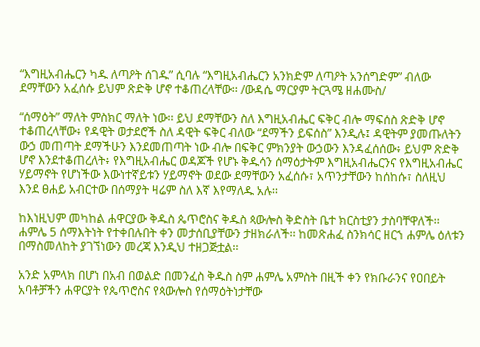“እግዚአብሔርን ካዱ ለጣዖት ሰገዱ” ሲባሉ “እግዚአብሔርን አንክድም ለጣዖት አንሰግድም” ብለው ደማቸውን አፈሰሱ ይህም ጽድቅ ሆኖ ተቆጠረላቸው፡፡ /ውዳሴ ማርያም ትርጓሜ ዘሐሙስ/

“ሰማዕት” ማለት ምስክር ማለት ነው፡፡ ይህ ደማቸውን ስለ እግዚአብሔር ፍቅር ብሎ ማፍሰስ ጽድቅ ሆኖ ተቆጠረላቸው፥ የዳዊት ወታደሮች ስለ ዳዊት ፍቅር ብለው “ደማችን ይፍሰስ” እንዲሉ፤ ዳዊትም ያመጡለትን ውኃ መጠጣት ደማችሁን እንደመጠጣት ነው ብሎ በፍቅር ምክንያት ውኃውን እንዳፈሰሰው፥ ይህም ጽድቅ ሆኖ እንደተቆጠረለት፥ የእግዚአብሔር ወዳጆች የሆኑ ቅዱሳን ሰማዕታትም እግዚአብሔርንና የእግዚአብሔር ሃይማኖት የሆነችው እውነተኛይቱን ሃይማኖት ወደው ደማቸውን አፈሰሱ፣ አጥንታቸውን ከሰከሱ፣ ስለዚህ እንደ ፀሐይ አብርተው በሰማያት ዛሬም ስለ እኛ እየማለዱ አሉ፡፡

ከእነዚህም መካከል ሐዋርያው ቅዱስ ጴጥሮስና ቅዱስ ጳውሎስ ቅድስት ቤተ ክርስቲያን ታስባቸዋለች፡፡ ሐምሌ 5 ሰማእትነት የተቀበሉበት ቀን መታሰቢያቸውን ታዘክራለች፡፡ ከመጽሐፈ ስንክሳር ዘርኀ ሐምሌ ዕለቱን በማስመለከት ያገኘነውን መረጃ እንዲህ ተዘጋጅቷል፡፡

አንድ አምላክ በሆነ በአብ በወልድ በመንፈስ ቅዱስ ስም ሐምሌ አምስት በዚች ቀን የክቡራንና የዐበይት አባቶቻችን ሐዋርያት የጴጥሮስና የጳውሎስ የሰማዕትነታቸው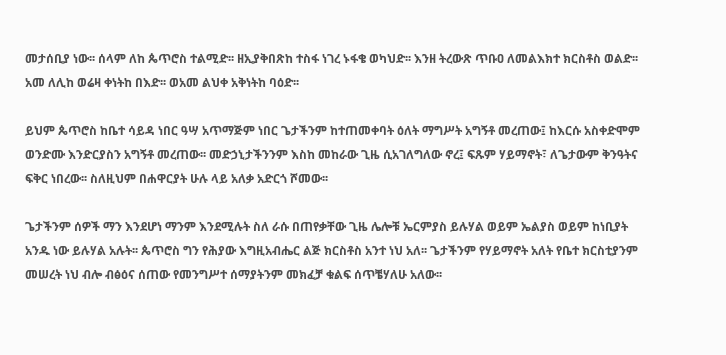መታሰቢያ ነው፡፡ ሰላም ለከ ጴጥሮስ ተልሚድ፡፡ ዘኢያቅበጽከ ተስፋ ነገረ ኑፋቄ ወካህድ፡፡ እንዘ ትረውጽ ጥቡዐ ለመልእክተ ክርስቶስ ወልድ፡፡ አመ ለሊከ ወሬዛ ቀነትከ በእድ፡፡ ወአመ ልህቀ አቅነትከ ባዕድ፡፡

ይህም ጴጥሮስ ከቤተ ሳይዳ ነበር ዓሣ አጥማጅም ነበር ጌታችንም ከተጠመቀባት ዕለት ማግሥት አግኝቶ መረጠው፤ ከእርሱ አስቀድሞም ወንድሙ እንድርያስን አግኝቶ መረጠው፡፡ መድኃኒታችንንም እስከ መከራው ጊዜ ሲአገለግለው ኖረ፤ ፍጹም ሃይማኖት፣ ለጌታውም ቅንዓትና ፍቅር ነበረው፡፡ ስለዚህም በሐዋርያት ሁሉ ላይ አለቃ አድርጎ ሾመው፡፡

ጌታችንም ሰዎች ማን እንደሆነ ማንም እንደሚሉት ስለ ራሱ በጠየቃቸው ጊዜ ሌሎቹ ኤርምያስ ይሉሃል ወይም ኤልያስ ወይም ከነቢያት አንዱ ነው ይሉሃል አሉት፡፡ ጴጥሮስ ግን የሕያው እግዚአብሔር ልጅ ክርስቶስ አንተ ነህ አለ፡፡ ጌታችንም የሃይማኖት አለት የቤተ ክርስቲያንም መሠረት ነህ ብሎ ብፅዕና ሰጠው የመንግሥተ ሰማያትንም መክፈቻ ቁልፍ ሰጥቼሃለሁ አለው፡፡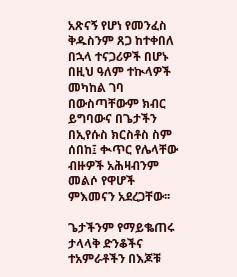አጽናኝ የሆነ የመንፈስ ቅዱስንም ጸጋ ከተቀበለ በኋላ ተናጋሪዎች በሆኑ በዚህ ዓለም ተኲላዎች መካከል ገባ በውስጣቸውም ክብር ይግባውና በጌታችን በኢየሱስ ክርስቶስ ስም ሰበከ፤ ቊጥር የሌላቸው ብዙዎች አሕዛብንም መልሶ የዋሆች ምእመናን አደረጋቸው፡፡

ጌታችንም የማይቈጠሩ ታላላቅ ድንቆችና ተአምራቶችን በእጆቹ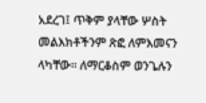አደረገ፤ ጥቅም ያላቸው ሦስት መልእክቶችንም ጽፎ ለምእመናን ላካቸው፡፡ ለማርቆስም ወንጌሉን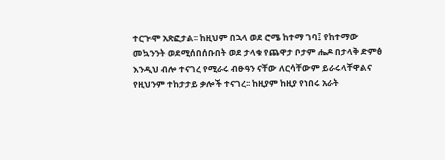ተርጒሞ አጽፎታል፡፡ ከዚህም በኋላ ወደ ሮሜ ከተማ ገባ፤ የከተማው መኳንንት ወደሚሰበሰቡበት ወደ ታላቁ የጨዋታ ቦታም ሔዶ በታላቅ ድምፅ እንዲህ ብሎ ተናገረ የሚራሩ ብፁዓን ናቸው ለርሳቸውም ይራሩላቸዋልና የዚህንም ተከታታይ ቃሎች ተናገረ፡፡ ከዚያም ከዚያ የነበሩ አራት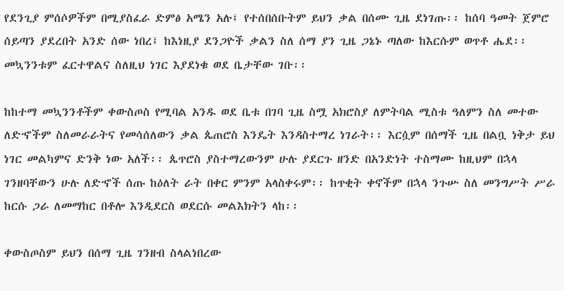የደንጊያ ምሰሶዎችም በሚያስፈራ ድምፅ አሜን አሉ፤ የተሰበሰቡትም ይህን ቃል በሰሙ ጊዜ ደነገጡ፡፡ ከሰባ ዓመት ጀምሮ ሰይጣን ያደረበት አንድ ሰው ነበረ፤ ከእነዚያ ደንጋዮች ቃልን ስለ ሰማ ያን ጊዜ ጋኔኑ ጣለው ከእርሱም ወጥቶ ሔደ፡፡ መኳንንቱም ፈርተዋልና ስለዚህ ነገር እያደነቁ ወደ ቤታቸው ገቡ፡፡

ከከተማ መኳንንቶችም ቀውስጦስ የሚባል አንዱ ወደ ቤቱ በገባ ጊዜ ስሟ አክሮስያ ለምትባል ሚስቱ ዓለምን ስለ መተው ለድኆችም ስለመራራትና የመሳሰለውን ቃል ጴጠሮስ እንዴት እንዳስተማረ ነገራት፡፡ እርሷም በሰማች ጊዜ በልቧ ነቅታ ይህ ነገር መልካምና ድንቅ ነው አለች፡፡ ጴጥሮስ ያስተማረውንም ሁሉ ያደርጉ ዘንድ በአንድነት ተስማሙ ከዚህም በኋላ ገንዘባቸውን ሁሉ ለድኆች ሰጡ ከዕለት ራት በቀር ምንም አላስቀሩም፡፡ ከጥቂት ቀኖችም በኋላ ንጉሡ ስለ መንግሥት ሥራ ከርሱ ጋራ ለመማከር በቶሎ እንዲደርስ ወደርሱ መልእክትን ላከ፡፡

ቀውስጦስም ይህን በሰማ ጊዜ ገንዘብ ስላልነበረው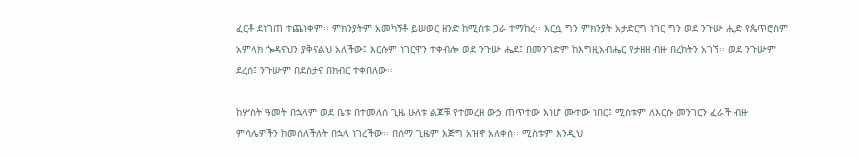ፈርቶ ደነገጠ ተጨነቀም፡፡ ምክንያትም አመካኝቶ ይሠወር ዘንድ ከሚስቱ ጋራ ተማከረ፡፡ እርሷ ግን ምክንያት አታድርግ ነገር ግን ወደ ንጉሡ ሒድ የጴጥሮስም አምላክ ጐዳናህን ያቅናልህ አለችው፤ እርሱም ነገርዋን ተቀብሎ ወደ ንጉሡ ሔደ፤ በመንገድም ከእግዚአብሔር የታዘዘ ብዙ በረከትን አገኘ፡፡ ወደ ንጉሡም ደረሰ፤ ንጉሡም በደስታና በክብር ተቀበለው፡፡

ከሦስት ዓመት በኋላም ወደ ቤቱ በተመለሰ ጊዜ ሁለቱ ልጆቹ የተመረዘ ውኃ ጠጥተው እነሆ ሙተው ነበር፤ ሚስቱም ለእርሱ መንገርን ፈራች ብዙ ምሳሌዎችን ከመሰለችለት በኋላ ነገረችው፡፡ በሰማ ጊዜም እጅግ አዝኖ አለቀሰ፡፡ ሚስቱም እንዲህ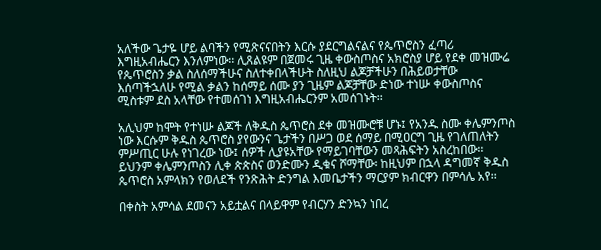አለችው ጌታዬ ሆይ ልባችን የሚጽናናበትን እርሱ ያደርግልናልና የጴጥሮስን ፈጣሪ እግዚአብሔርን እንለምነው፡፡ ሊጸልዩም በጀመሩ ጊዜ ቀውስጦስና አክሮስያ ሆይ የደቀ መዝሙሬ የጴጥሮስን ቃል ስለሰማችሁና ስለተቀበላችሁት ስለዚህ ልጆቻችሁን በሕይወታቸው እሰጣችኋለሁ የሚል ቃልን ከሰማይ ሰሙ ያን ጊዜም ልጆቻቸው ድነው ተነሡ ቀውስጦስና ሚስቱም ደስ አላቸው የተመሰገነ እግዚአብሔርንም አመሰገኑት፡፡

አሊህም ከሞት የተነሡ ልጆች ለቅዱስ ጴጥሮስ ደቀ መዝሙሮቹ ሆኑ፤ የአንዱ ስሙ ቀሌምንጦስ ነው እርሱም ቅዱስ ጴጥሮስ ያየውንና ጌታችን በሥጋ ወደ ሰማይ በሚዐርግ ጊዜ የገለጠለትን ምሥጢር ሁሉ የነገረው ነው፤ ሰዎች ሊያዩአቸው የማይገባቸውን መጻሕፍትን አስረከበው፡፡ ይህንም ቀሌምንጦስን ሊቀ ጵጵስና ወንድሙን ዲቁና ሾማቸው፡ ከዚህም በኋላ ዳግመኛ ቅዱስ ጴጥሮስ አምላክን የወለደች የንጽሕት ድንግል እመቤታችን ማርያም ክብርዋን በምሳሌ አየ፡፡

በቀስት አምሳል ደመናን አይቷልና በላይዋም የብርሃን ድንኳን ነበረ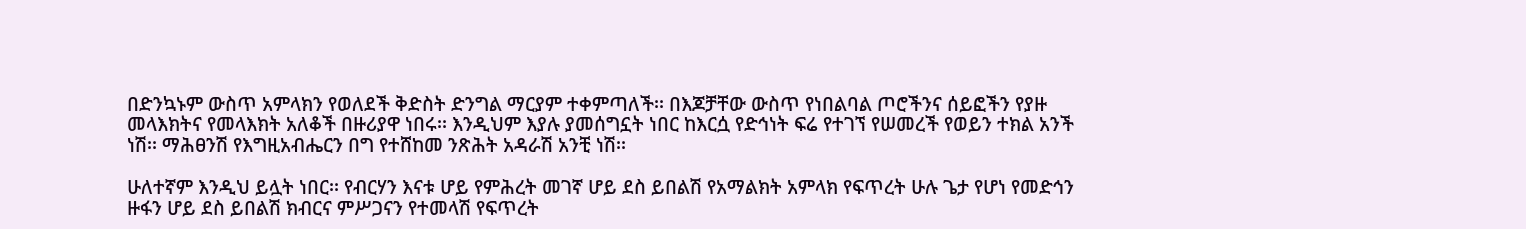በድንኳኑም ውስጥ አምላክን የወለደች ቅድስት ድንግል ማርያም ተቀምጣለች፡፡ በእጆቻቸው ውስጥ የነበልባል ጦሮችንና ሰይፎችን የያዙ መላእክትና የመላእክት አለቆች በዙሪያዋ ነበሩ፡፡ እንዲህም እያሉ ያመሰግኗት ነበር ከእርሷ የድኅነት ፍሬ የተገኘ የሠመረች የወይን ተክል አንች ነሽ፡፡ ማሕፀንሽ የእግዚአብሔርን በግ የተሸከመ ንጽሕት አዳራሽ አንቺ ነሽ፡፡

ሁለተኛም እንዲህ ይሏት ነበር፡፡ የብርሃን እናቱ ሆይ የምሕረት መገኛ ሆይ ደስ ይበልሽ የአማልክት አምላክ የፍጥረት ሁሉ ጌታ የሆነ የመድኅን ዙፋን ሆይ ደስ ይበልሽ ክብርና ምሥጋናን የተመላሽ የፍጥረት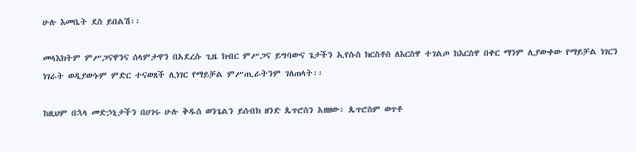ሁሉ እመቤት ደስ ይበልሽ፡፡

መላእክትም ምሥጋናዋንና ሰላምታዋን በአደረሱ ጊዜ ክብር ምሥጋና ይግባውና ጌታችን ኢየሱስ ክርስቶስ ለእርስዋ ተገልጦ ከእርስዋ በቀር ማንም ሊያውቀው የማይቻል ነገርን ነገራት ወዲያውኑም ምድር ተናወጸች ሊነገር የማይቻል ምሥጢራትንም ገለጠላት፡፡

ከዚህም በኋላ መድኃኒታችን በሀገሩ ሁሉ ቅዱስ ወንጌልን ይሰብክ ዘንድ ጴጥሮስን አዘዘው፡ ጴጥሮስም ወጥቶ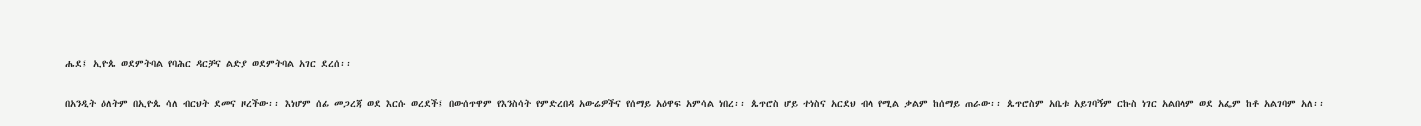ሔደ፤ ኢዮጴ ወደምትባል የባሕር ዳርቻና ልድያ ወደምትባል አገር ደረሰ፡፡

በአንዲት ዕለትም በኢዮጴ ሳለ ብርህት ደመና ዞረችው፡፡ እነሆም ሰፊ መጋረጃ ወደ እርሱ ወረደች፤ በውሰጥዋም የእንስሳት የምድረበዳ አውሬዎችና የሰማይ አዕዋፍ አምሳል ነበረ፡፡ ጴጥሮስ ሆይ ተነስና አርደህ ብላ የሚል ቃልም ከሰማይ ጠራው፡፡ ጴጥሮስም አቤቱ አይገባኝም ርኩስ ነገር አልበላም ወደ አፌም ከቶ አልገባም አለ፡፡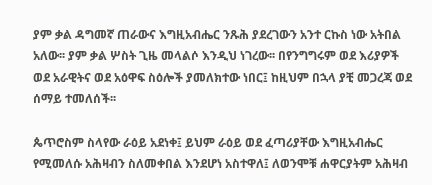ያም ቃል ዳግመኛ ጠራውና እግዚአብሔር ንጹሕ ያደረገውን አንተ ርኩስ ነው አትበል አለው፡፡ ያም ቃል ሦስት ጊዜ መላልሶ እንዲህ ነገረው፡፡ በየንግግሩም ወደ እሪያዎች ወደ አራዊትና ወደ አዕዋፍ ስዕሎች ያመለክተው ነበር፤ ከዚህም በኋላ ያቺ መጋረጃ ወደ ሰማይ ተመለሰች፡፡

ጴጥሮስም ስላየው ራዕይ አደነቀ፤ ይህም ራዕይ ወደ ፈጣሪያቸው እግዚአብሔር የሚመለሱ አሕዛብን ስለመቀበል እንደሆነ አስተዋለ፤ ለወንሞቹ ሐዋርያትም አሕዛብ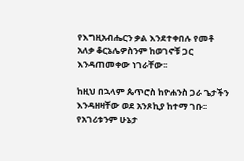የእግዚአብሔርን ቃል እንደተቀበሉ የመቶ አለቃ ቆርኔሌዎስንም ከወገኖቹ ጋር እንዳጠመቀው ነገራቸው፡፡

ከዚህ በኋላም ጴጥሮስ ከዮሐንስ ጋራ ጌታችን እንዳዘዛቸው ወደ አንጾኪያ ከተማ ገቡ፡፡ የአገሪቱንም ሁኔታ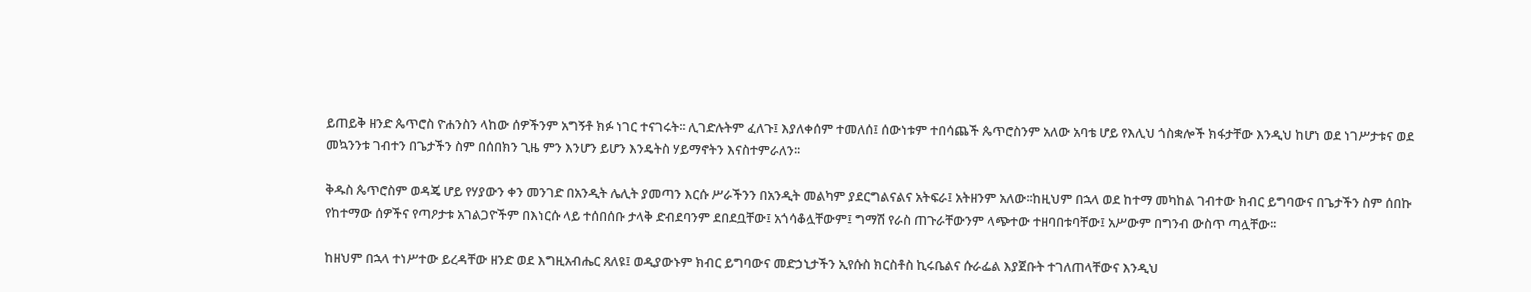ይጠይቅ ዘንድ ጴጥሮስ ዮሐንስን ላከው ሰዎችንም አግኝቶ ክፉ ነገር ተናገሩት፡፡ ሊገድሉትም ፈለጉ፤ እያለቀሰም ተመለሰ፤ ሰውነቱም ተበሳጨች ጴጥሮስንም አለው አባቴ ሆይ የእሊህ ጎስቋሎች ክፋታቸው እንዲህ ከሆነ ወደ ነገሥታቱና ወደ መኳንንቱ ገብተን በጌታችን ስም በሰበክን ጊዜ ምን እንሆን ይሆን እንዴትስ ሃይማኖትን እናስተምራለን፡፡

ቅዱስ ጴጥሮስም ወዳጄ ሆይ የሃያውን ቀን መንገድ በአንዲት ሌሊት ያመጣን እርሱ ሥራችንን በአንዲት መልካም ያደርግልናልና አትፍራ፤ አትዘንም አለው፡፡ከዚህም በኋላ ወደ ከተማ መካከል ገብተው ክብር ይግባውና በጌታችን ስም ሰበኩ የከተማው ሰዎችና የጣዖታቱ አገልጋዮችም በእነርሱ ላይ ተሰበሰቡ ታላቅ ድብደባንም ደበደቧቸው፤ አጎሳቆሏቸውም፤ ግማሽ የራስ ጠጉራቸውንም ላጭተው ተዘባበቱባቸው፤ አሥውም በግንብ ውስጥ ጣሏቸው፡፡

ከዘህም በኋላ ተነሥተው ይረዳቸው ዘንድ ወደ እግዚአብሔር ጸለዩ፤ ወዲያውኑም ክብር ይግባውና መድኃኒታችን ኢየሱስ ክርስቶስ ኪሩቤልና ሱራፌል እያጀቡት ተገለጠላቸውና እንዲህ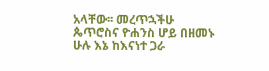አላቸው፡፡ መረጥኋችሁ ጴጥሮስና ዮሐንስ ሆይ በዘመኑ ሁሉ እኔ ከእናነተ ጋራ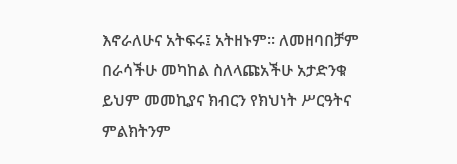እኖራለሁና አትፍሩ፤ አትዘኑም፡፡ ለመዘባበቻም በራሳችሁ መካከል ስለላጩአችሁ አታድንቁ ይህም መመኪያና ክብርን የክህነት ሥርዓትና ምልክትንም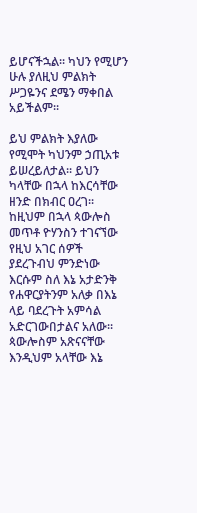ይሆናችኋል፡፡ ካህን የሚሆን ሁሉ ያለዚህ ምልክት ሥጋዬንና ደሜን ማቀበል አይችልም፡፡

ይህ ምልክት እያለው የሚሞት ካህንም ኃጢአቱ ይሠረይለታል፡፡ ይህን ካላቸው በኋላ ከእርሳቸው ዘንድ በክብር ዐረገ፡፡ ከዚህም በኋላ ጳውሎስ መጥቶ ዮሃንስን ተገናኘው የዚህ አገር ሰዎች ያደረጉብህ ምንድነው እርሱም ስለ እኔ አታድንቅ የሐዋርያትንም አለቃ በእኔ ላይ ባደረጉት አምሳል አድርገውበታልና አለው፡፡ ጳውሎስም አጽናናቸው እንዲህም አላቸው እኔ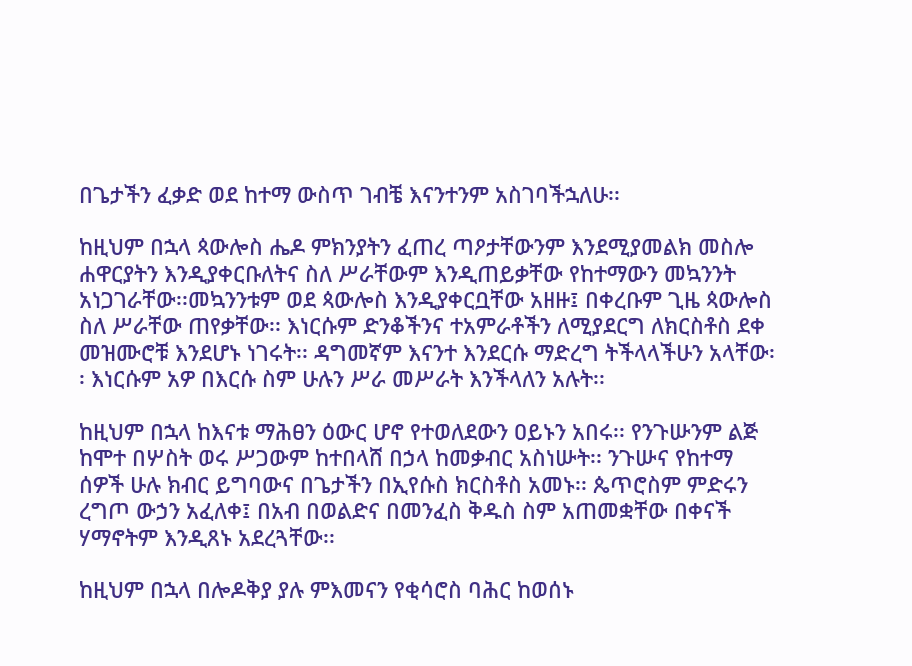በጌታችን ፈቃድ ወደ ከተማ ውስጥ ገብቼ እናንተንም አስገባችኋለሁ፡፡

ከዚህም በኋላ ጳውሎስ ሔዶ ምክንያትን ፈጠረ ጣዖታቸውንም እንደሚያመልክ መስሎ ሐዋርያትን እንዲያቀርቡለትና ስለ ሥራቸውም እንዲጠይቃቸው የከተማውን መኳንንት አነጋገራቸው፡፡መኳንንቱም ወደ ጳውሎስ እንዲያቀርቧቸው አዘዙ፤ በቀረቡም ጊዜ ጳውሎስ ስለ ሥራቸው ጠየቃቸው፡፡ እነርሱም ድንቆችንና ተአምራቶችን ለሚያደርግ ለክርስቶስ ደቀ መዝሙሮቹ እንደሆኑ ነገሩት፡፡ ዳግመኛም እናንተ እንደርሱ ማድረግ ትችላላችሁን አላቸው፡፡ እነርሱም አዎ በእርሱ ስም ሁሉን ሥራ መሥራት እንችላለን አሉት፡፡

ከዚህም በኋላ ከእናቱ ማሕፀን ዕውር ሆኖ የተወለደውን ዐይኑን አበሩ፡፡ የንጉሡንም ልጅ ከሞተ በሦስት ወሩ ሥጋውም ከተበላሸ በኃላ ከመቃብር አስነሡት፡፡ ንጉሡና የከተማ ሰዎች ሁሉ ክብር ይግባውና በጌታችን በኢየሱስ ክርስቶስ አመኑ፡፡ ጴጥሮስም ምድሩን ረግጦ ውኃን አፈለቀ፤ በአብ በወልድና በመንፈስ ቅዱስ ስም አጠመቋቸው በቀናች ሃማኖትም እንዲጸኑ አደረጓቸው፡፡

ከዚህም በኋላ በሎዶቅያ ያሉ ምእመናን የቂሳሮስ ባሕር ከወሰኑ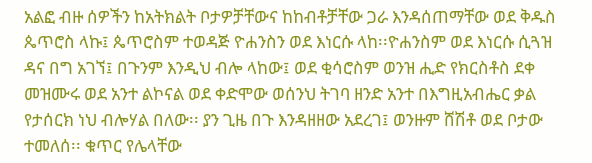አልፎ ብዙ ሰዎችን ከአትክልት ቦታዎቻቸውና ከከብቶቻቸው ጋራ እንዳሰጠማቸው ወደ ቅዱስ ጴጥሮስ ላኩ፤ ጴጥሮስም ተወዳጅ ዮሐንስን ወደ እነርሱ ላከ፡፡ዮሐንስም ወደ እነርሱ ሲጓዝ ዳና በግ አገኘ፤ በጉንም እንዲህ ብሎ ላከው፤ ወደ ቂሳሮስም ወንዝ ሒድ የክርስቶስ ደቀ መዝሙሩ ወደ አንተ ልኮናል ወደ ቀድሞው ወሰንህ ትገባ ዘንድ አንተ በእግዚአብሔር ቃል የታሰርክ ነህ ብሎሃል በለው፡፡ ያን ጊዜ በጉ እንዳዘዘው አደረገ፤ ወንዙም ሸሽቶ ወደ ቦታው ተመለሰ፡፡ ቁጥር የሌላቸው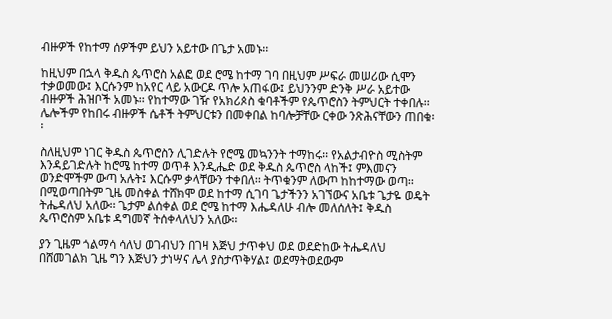ብዙዎች የከተማ ሰዎችም ይህን አይተው በጌታ አመኑ፡፡

ከዚህም በኋላ ቅዱስ ጴጥሮስ አልፎ ወደ ሮሜ ከተማ ገባ በዚህም ሥፍራ መሠሪው ሲሞን ተቃወመው፤ እርሱንም ከአየር ላይ አውርዶ ጥሎ አጠፋው፤ ይህንንም ድንቅ ሥራ አይተው ብዙዎች ሕዝቦች አመኑ፡፡ የከተማው ገዥ የአክሪጶስ ቁባቶችም የጴጥሮስን ትምህርት ተቀበሉ፡፡ ሌሎችም የከበሩ ብዙዎች ሴቶች ትምህርቱን በመቀበል ከባሎቻቸው ርቀው ንጽሕናቸውን ጠበቁ፡፡

ስለዚህም ነገር ቅዱስ ጴጥሮስን ሊገድሉት የሮሜ መኳንንት ተማከሩ፡፡ የአልታብዮስ ሚስትም እንዳይገድሉት ከሮሜ ከተማ ወጥቶ እንዲሔድ ወደ ቅዱስ ጴጥሮስ ላከች፤ ምእመናን ወንድሞችም ውጣ አሉት፤ እርሱም ቃላቸውን ተቀበለ፡፡ ትጥቁንም ለውጦ ከከተማው ወጣ፡፡ በሚወጣበትም ጊዜ መስቀል ተሸክሞ ወደ ከተማ ሲገባ ጌታችንን አገኘውና አቤቱ ጌታዬ ወዴት ትሔዳለህ አለው፡፡ ጌታም ልሰቀል ወደ ሮሜ ከተማ እሔዳለሁ ብሎ መለሰለት፤ ቅዱስ ጴጥሮስም አቤቱ ዳግመኛ ትሰቀላለህን አለው፡፡

ያን ጊዜም ጎልማሳ ሳለህ ወገብህን በገዛ እጅህ ታጥቀህ ወደ ወደድከው ትሔዳለህ በሸመገልክ ጊዜ ግን እጅህን ታነሣና ሌላ ያስታጥቅሃል፤ ወደማትወደውም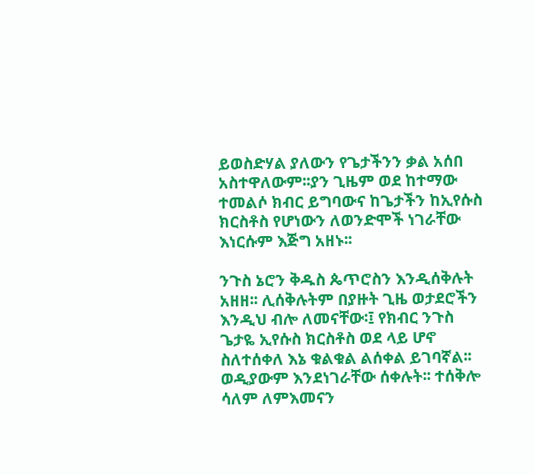ይወስድሃል ያለውን የጌታችንን ቃል አሰበ አስተዋለውም፡፡ያን ጊዜም ወደ ከተማው ተመልሶ ክብር ይግባውና ከጌታችን ከኢየሱስ ክርስቶስ የሆነውን ለወንድሞች ነገራቸው እነርሱም እጅግ አዘኑ፡፡

ንጉስ ኔሮን ቅዱስ ጴጥሮስን እንዲሰቅሉት አዘዘ፡፡ ሊሰቅሉትም በያዙት ጊዜ ወታደሮችን እንዲህ ብሎ ለመናቸው፡፤ የክብር ንጉስ ጌታዬ ኢየሱስ ክርስቶስ ወደ ላይ ሆኖ ስለተሰቀለ እኔ ቁልቁል ልሰቀል ይገባኛል፡፡ ወዲያውም እንደነገራቸው ሰቀሉት፡፡ ተሰቅሎ ሳለም ለምእመናን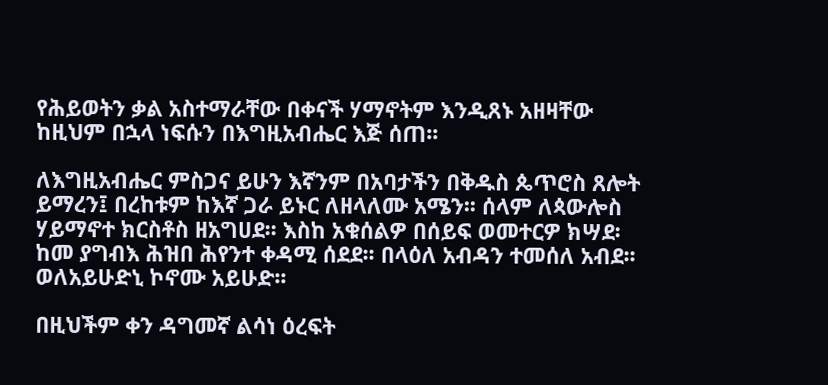የሕይወትን ቃል አስተማራቸው በቀናች ሃማኖትም እንዲጸኑ አዘዛቸው ከዚህም በኋላ ነፍሱን በእግዚአብሔር እጅ ሰጠ፡፡

ለእግዚአብሔር ምስጋና ይሁን እኛንም በአባታችን በቅዱስ ጴጥሮስ ጸሎት ይማረን፤ በረከቱም ከእኛ ጋራ ይኑር ለዘላለሙ አሜን፡፡ ሰላም ለጳውሎስ ሃይማኖተ ክርስቶስ ዘአግሀደ፡፡ እስከ አቁሰልዎ በሰይፍ ወመተርዎ ክሣደ፡ ከመ ያግብእ ሕዝበ ሕየንተ ቀዳሚ ሰደደ፡፡ በላዕለ አብዳን ተመሰለ አብደ፡፡ ወለአይሁድኒ ኮኖሙ አይሁድ፡፡

በዚህችም ቀን ዳግመኛ ልሳነ ዕረፍት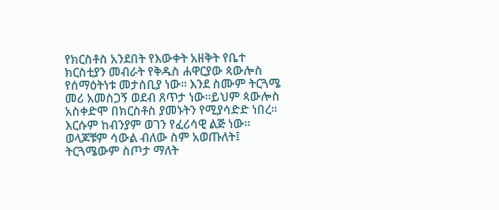የክርስቶስ አንደበት የእውቀት አዘቅት የቤተ ክርስቲያን መብራት የቅዱስ ሐዋርያው ጳውሎስ የሰማዕትነቱ መታሰቢያ ነው፡፡ እንደ ስሙም ትርጓሜ መሪ አመስጋኝ ወደብ ጸጥታ ነው፡፡ይህም ጳውሎስ አስቀድሞ በክርስቶስ ያመኑትን የሚያሳድድ ነበረ፡፡ እርሱም ከብንያም ወገን የፈሪሳዊ ልጅ ነው፡፡ ወላጆቹም ሳውል ብለው ስም አወጡለት፤ ትርጓሜውም ስጦታ ማለት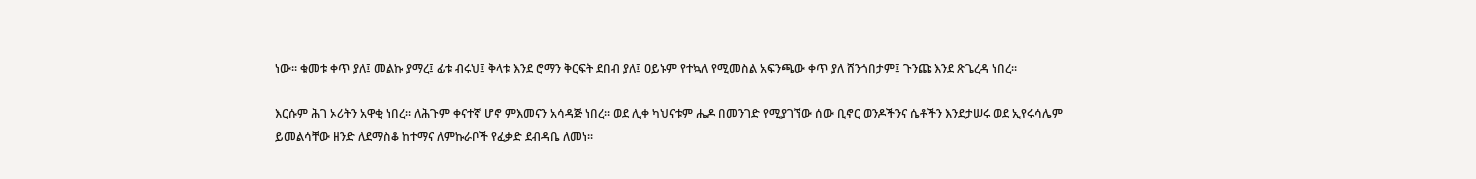ነው፡፡ ቁመቱ ቀጥ ያለ፤ መልኩ ያማረ፤ ፊቱ ብሩህ፤ ቅላቱ እንደ ሮማን ቅርፍት ደበብ ያለ፤ ዐይኑም የተኳለ የሚመስል አፍንጫው ቀጥ ያለ ሸንጎበታም፤ ጉንጩ እንደ ጽጌረዳ ነበረ፡፡

እርሱም ሕገ ኦሪትን አዋቂ ነበረ፡፡ ለሕጉም ቀናተኛ ሆኖ ምእመናን አሳዳጅ ነበረ፡፡ ወደ ሊቀ ካህናቱም ሔዶ በመንገድ የሚያገኘው ሰው ቢኖር ወንዶችንና ሴቶችን እንደታሠሩ ወደ ኢየሩሳሌም ይመልሳቸው ዘንድ ለደማስቆ ከተማና ለምኩራቦች የፈቃድ ደብዳቤ ለመነ፡፡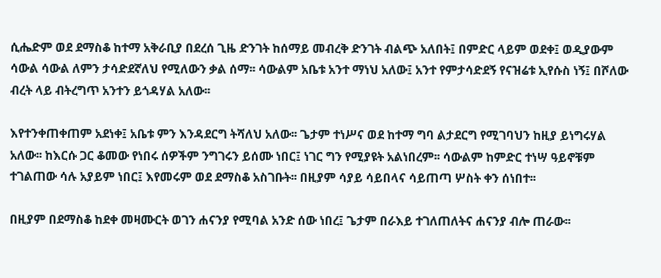ሲሔድም ወደ ደማስቆ ከተማ አቅራቢያ በደረሰ ጊዜ ድንገት ከሰማይ መብረቅ ድንገት ብልጭ አለበት፤ በምድር ላይም ወደቀ፤ ወዲያውም ሳውል ሳውል ለምን ታሳድደኛለህ የሚለውን ቃል ሰማ፡፡ ሳውልም አቤቱ አንተ ማነህ አለው፤ አንተ የምታሳድደኝ የናዝሬቱ ኢየሱስ ነኝ፤ በሾለው ብረት ላይ ብትረግጥ አንተን ይጎዳሃል አለው፡፡

እየተንቀጠቀጠም አደነቀ፤ አቤቱ ምን እንዳደርግ ትሻለህ አለው፡፡ ጌታም ተነሥና ወደ ከተማ ግባ ልታደርግ የሚገባህን ከዚያ ይነግሩሃል አለው፡፡ ከእርሱ ጋር ቆመው የነበሩ ሰዎችም ንግገሩን ይሰሙ ነበር፤ ነገር ግን የሚያዩት አልነበረም፡፡ ሳውልም ከምድር ተነሣ ዓይኖቹም ተገልጠው ሳሉ አያይም ነበር፤ እየመሩም ወደ ደማስቆ አስገቡት፡፡ በዚያም ሳያይ ሳይበላና ሳይጠጣ ሦስት ቀን ሰነበተ፡፡

በዚያም በደማስቆ ከደቀ መዛሙርት ወገን ሐናንያ የሚባል አንድ ሰው ነበረ፤ ጌታም በራእይ ተገለጠለትና ሐናንያ ብሎ ጠራው፡፡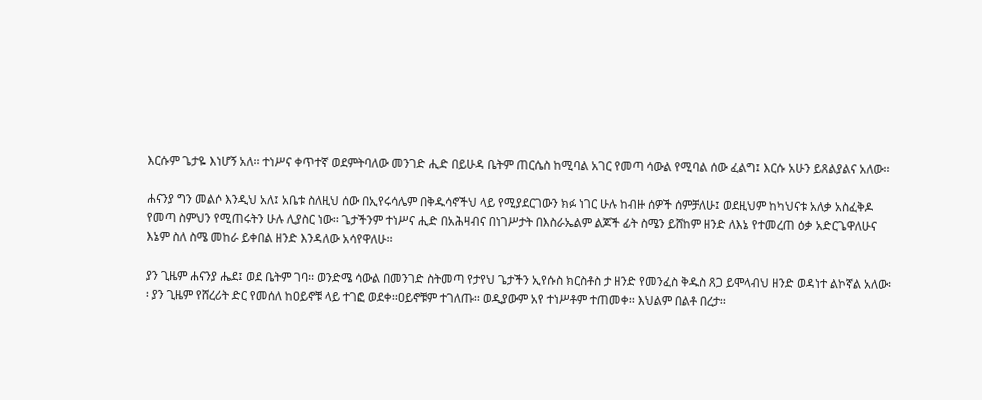እርሱም ጌታዬ እነሆኝ አለ፡፡ ተነሥና ቀጥተኛ ወደምትባለው መንገድ ሒድ በይሁዳ ቤትም ጠርሴስ ከሚባል አገር የመጣ ሳውል የሚባል ሰው ፈልግ፤ እርሱ አሁን ይጸልያልና አለው፡፡

ሐናንያ ግን መልሶ እንዲህ አለ፤ አቤቱ ስለዚህ ሰው በኢየሩሳሌም በቅዱሳኖችህ ላይ የሚያደርገውን ክፉ ነገር ሁሉ ከብዙ ሰዎች ሰምቻለሁ፤ ወደዚህም ከካህናቱ አለቃ አስፈቅዶ የመጣ ስምህን የሚጠሩትን ሁሉ ሊያስር ነው፡፡ ጌታችንም ተነሥና ሒድ በአሕዛብና በነገሥታት በእስራኤልም ልጆች ፊት ስሜን ይሸከም ዘንድ ለእኔ የተመረጠ ዕቃ አድርጌዋለሁና እኔም ስለ ስሜ መከራ ይቀበል ዘንድ እንዳለው አሳየዋለሁ፡፡

ያን ጊዜም ሐናንያ ሔደ፤ ወደ ቤትም ገባ፡፡ ወንድሜ ሳውል በመንገድ ስትመጣ የታየህ ጌታችን ኢየሱስ ክርስቶስ ታ ዘንድ የመንፈስ ቅዱስ ጸጋ ይሞላብህ ዘንድ ወዳነተ ልኮኛል አለው፡፡ ያን ጊዜም የሸረሪት ድር የመሰለ ከዐይኖቹ ላይ ተገፎ ወደቀ፡፡ዐይኖቹም ተገለጡ፡፡ ወዲያውም አየ ተነሥቶም ተጠመቀ፡፡ እህልም በልቶ በረታ፡፡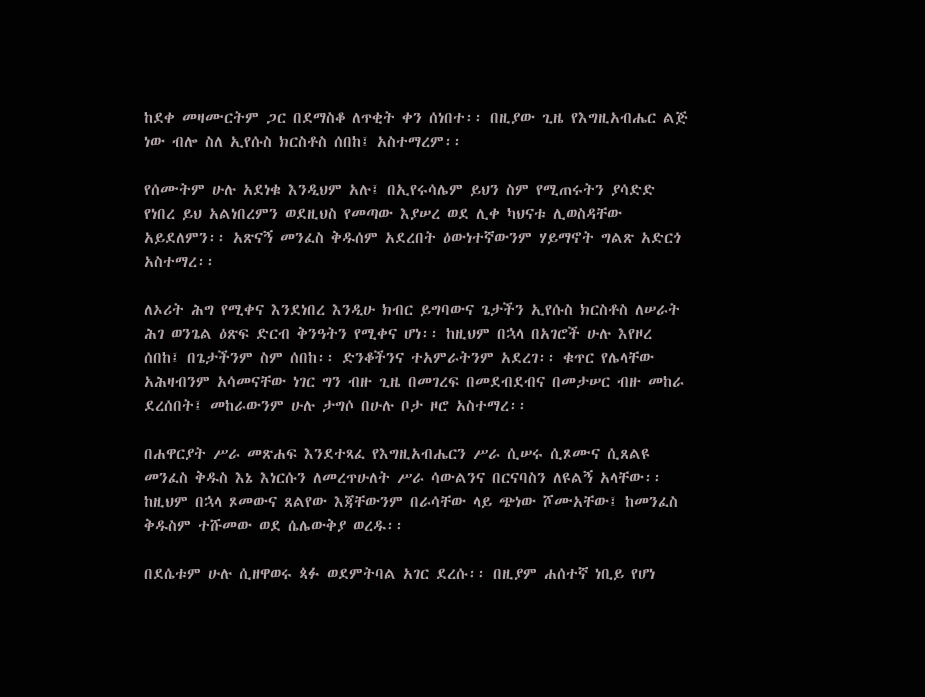ከደቀ መዛሙርትም ጋር በደማስቆ ለጥቂት ቀን ሰነበተ፡፡ በዚያው ጊዜ የእግዚአብሔር ልጅ ነው ብሎ ስለ ኢየሱስ ክርስቶስ ሰበከ፤ አስተማረም፡፡

የሰሙትም ሁሉ አደነቁ እንዲህም አሉ፤ በኢየሩሳሌም ይህን ስም የሚጠሩትን ያሳድድ የነበረ ይህ አልነበረምን ወደዚህስ የመጣው እያሠረ ወደ ሊቀ ካህናቱ ሊወስዳቸው አይደለምን፡፡ አጽናኝ መንፈስ ቅዱሰም አደረበት ዕውነተኛውንም ሃይማኖት ግልጽ አድርጎ አስተማረ፡፡

ለኦሪት ሕግ የሚቀና እንደነበረ እንዲሁ ክብር ይግባውና ጌታችን ኢየሱስ ክርስቶስ ለሠራት ሕገ ወንጌል ዕጽፍ ድርብ ቅንዓትን የሚቀና ሆነ፡፡ ከዚህም በኋላ በአገሮች ሁሉ እየዞረ ሰበከ፤ በጌታችንም ስም ሰበከ፡፡ ድንቆችንና ተአምራትንም አደረገ፡፡ ቁጥር የሌላቸው አሕዛብንም አሳመናቸው ነገር ግን ብዙ ጊዜ በመገረፍ በመደብደብና በመታሠር ብዙ መከራ ደረሰበት፤ መከራውንም ሁሉ ታግሶ በሁሉ ቦታ ዞሮ አስተማረ፡፡

በሐዋርያት ሥራ መጽሐፍ እንደተጻፈ የእግዚአብሔርን ሥራ ሲሠሩ ሲጾሙና ሲጸልዩ መንፈስ ቅዱስ እኔ እነርሱን ለመረጥሁለት ሥራ ሳውልንና በርናባስን ለዩልኝ አላቸው፡፡ ከዚህም በኋላ ጾመውና ጸልየው እጃቸውንም በራሳቸው ላይ ጭነው ሾሙአቸው፤ ከመንፈስ ቅዱስም ተሹመው ወደ ሴሌውቅያ ወረዱ፡፡

በደሴቱም ሁሉ ሲዘዋወሩ ጳፉ ወደምትባል አገር ደረሱ፡፡ በዚያም ሐሰተኛ ነቢይ የሆነ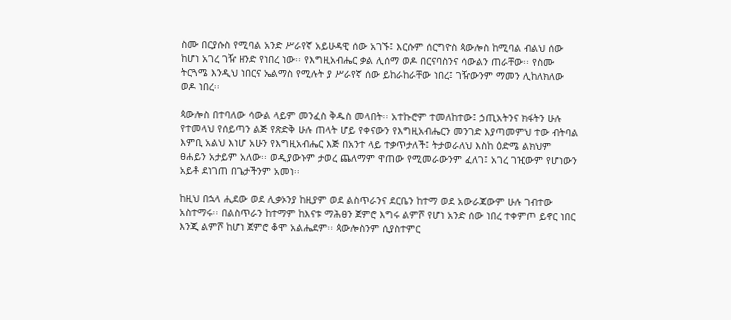ስሙ በርያሱስ የሚባል አንድ ሥራየኛ አይሁዳዊ ሰው አገኙ፤ እርሱም ሰርግዮስ ጳውሎስ ከሚባል ብልህ ሰው ከሆነ አገረ ገዥ ዘንድ የነበረ ነው፡፡ የእግዚአብሔር ቃል ሊሰማ ወዶ በርናባስንና ሳውልን ጠራቸው፡፡ የስሙ ትርጓሜ እንዲህ ነበርና ኤልማስ የሚሉት ያ ሥራየኛ ሰው ይከራከራቸው ነበረ፤ ገዥውንም ማመን ሊከለክለው ወዶ ነበረ፡፡

ጳውሎስ በተባለው ሳውል ላይም መንፈስ ቅዱስ መላበት፡፡ አተኩሮም ተመለከተው፤ ኃጢአትንና ክፋትን ሁሉ የተመላህ የሰይጣን ልጅ የጽድቅ ሁሉ ጠላት ሆይ የቀናውን የእግዚአብሔርን መንገድ እያጣመምህ ተው ብትባል እምቢ አልህ እነሆ አሁን የእግዚአብሔር እጅ በአንተ ላይ ተቃጥታለች፤ ትታወራለህ እስከ ዕድሜ ልክህም ፀሐይን አታይም አለው፡፡ ወዲያውኑም ታወረ ጨለማም ዋጠው የሚመራውንም ፈለገ፤ አገረ ገዢውም የሆነውን አይቶ ደነገጠ በጌታችንም አመነ፡፡

ከዚህ በኋላ ሒደው ወደ ሊቃኦንያ ከዚያም ወደ ልስጥራንና ደርቤን ከተማ ወደ አውራጃውም ሁሉ ገብተው አስተማሩ፡፡ በልስጥራን ከተማም ከእናቱ ማሕፀን ጀምሮ እግሩ ልምሾ የሆነ አንድ ሰው ነበረ ተቀምጦ ይኖር ነበር እንጂ ልምሾ ከሆነ ጀምሮ ቆሞ አልሔደም፡፡ ጳውሎስንም ሲያስተምር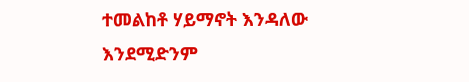ተመልከቶ ሃይማኖት እንዳለው እንደሚድንም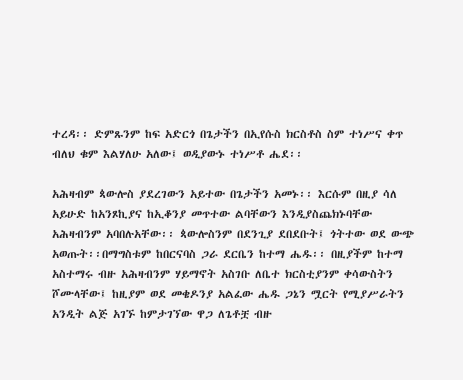ተረዳ፡፡ ድምጹንም ከፍ አድርጎ በጌታችን በኢየሱስ ክርስቶስ ስም ተነሥና ቀጥ ብለህ ቁም እልሃለሁ አለው፤ ወዲያውኑ ተነሥቶ ሔደ፡፡

አሕዛብም ጳውሎስ ያደረገውን አይተው በጌታችን አመኑ፡፡ እርሱም በዚያ ሳለ አይሁድ ከአንጾኪያና ከኢቆንያ መጥተው ልባቸውን እንዲያስጨክኑባቸው አሕዛብንም አባበሉአቸው፡፡ ጳውሎስንም በደንጊያ ደበደቡት፤ ጎትተው ወደ ውጭ አወጡት፡፡በማግስቱም ከበርናባስ ጋራ ደርቤን ከተማ ሔዱ፡፡ በዚያችም ከተማ አስተማሩ ብዙ አሕዛብንም ሃይማኖት አስገቡ ለቤተ ክርስቲያንም ቀሳውስትን ሾሙላቸው፤ ከዚያም ወደ መቄዶንያ አልፈው ሔዱ ጋኔን ሟርት የሚያሥራትን አንዲት ልጅ አገኙ ከምታገኘው ዋጋ ለጌቶቿ ብዙ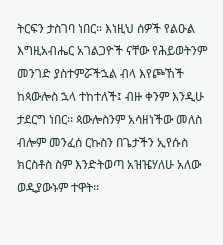ትርፍን ታስገባ ነበር፡፡ እነዚህ ሰዎች የልዑል እግዚአብሔር አገልጋዮች ናቸው የሕይወትንም መንገድ ያስተምሯችኋል ብላ እየጮኸች ከጳውሎስ ኋላ ተከተለች፤ ብዙ ቀንም እንዲሁ ታደርግ ነበር፡፡ ጳውሎስንም አሳዘነችው መለስ ብሎም መንፈሰ ርኩስን በጌታችን ኢየሱስ ክርስቶስ ስም እንድትወጣ አዝዤሃለሁ አለው ወዲያውኑም ተዋት፡፡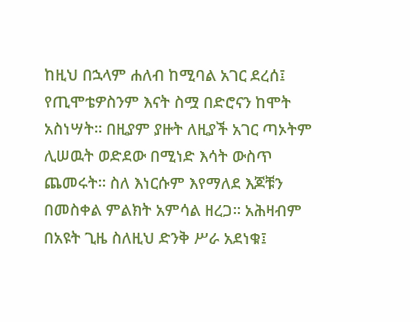ከዚህ በኋላም ሐለብ ከሚባል አገር ደረሰ፤ የጢሞቴዎስንም እናት ስሟ በድሮናን ከሞት አስነሣት፡፡ በዚያም ያዙት ለዚያች አገር ጣኦትም ሊሠዉት ወድደው በሚነድ እሳት ውስጥ ጨመሩት፡፡ ስለ እነርሱም እየማለደ እጆቹን በመስቀል ምልክት አምሳል ዘረጋ፡፡ አሕዛብም በአዩት ጊዜ ስለዚህ ድንቅ ሥራ አደነቁ፤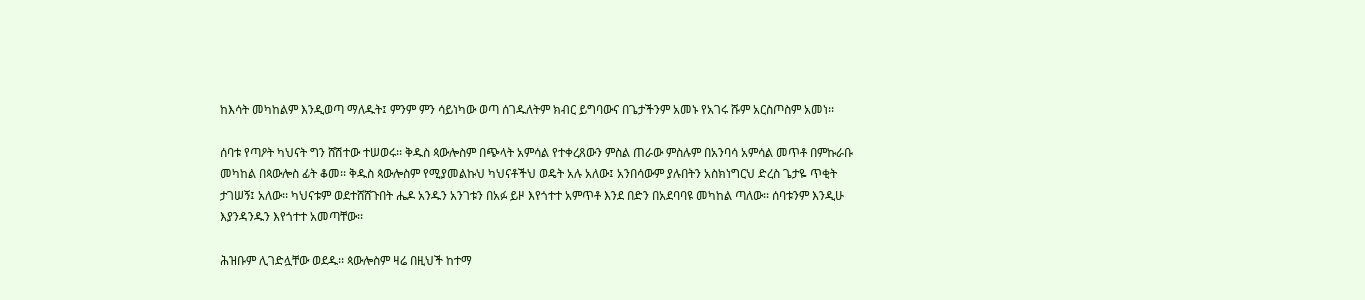ከእሳት መካከልም እንዲወጣ ማለዱት፤ ምንም ምን ሳይነካው ወጣ ሰገዱለትም ክብር ይግባውና በጌታችንም አመኑ የአገሩ ሹም አርስጦስም አመነ፡፡

ሰባቱ የጣዖት ካህናት ግን ሸሽተው ተሠወሩ፡፡ ቅዱስ ጳውሎስም በጭላት አምሳል የተቀረጸውን ምስል ጠራው ምስሉም በአንባሳ አምሳል መጥቶ በምኩራቡ መካከል በጳውሎስ ፊት ቆመ፡፡ ቅዱስ ጳውሎስም የሚያመልኩህ ካህናቶችህ ወዴት አሉ አለው፤ አንበሳውም ያሉበትን አስክነግርህ ድረስ ጌታዬ ጥቂት ታገሠኝ፤ አለው፡፡ ካህናቱም ወደተሸሸጉበት ሔዶ አንዱን አንገቱን በአፉ ይዞ እየጎተተ አምጥቶ እንደ በድን በአደባባዩ መካከል ጣለው፡፡ ሰባቱንም እንዲሁ እያንዳንዱን እየጎተተ አመጣቸው፡፡

ሕዝቡም ሊገድሏቸው ወደዱ፡፡ ጳውሎስም ዛሬ በዚህች ከተማ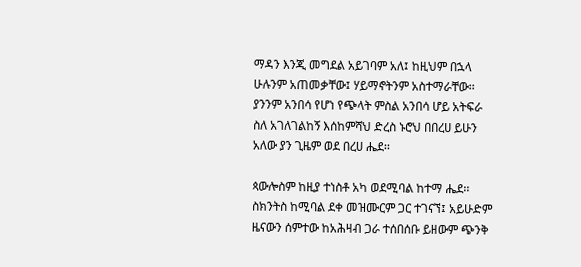ማዳን እንጂ መግደል አይገባም አለ፤ ከዚህም በኋላ ሁሉንም አጠመቃቸው፤ ሃይማኖትንም አስተማራቸው፡፡ ያንንም አንበሳ የሆነ የጭላት ምስል አንበሳ ሆይ አትፍራ ስለ አገለገልከኝ እሰከምሻህ ድረስ ኑሮህ በበረሀ ይሁን አለው ያን ጊዜም ወደ በረሀ ሔደ፡፡

ጳውሎስም ከዚያ ተነስቶ አካ ወደሚባል ከተማ ሔደ፡፡ ስክንትስ ከሚባል ደቀ መዝሙርም ጋር ተገናኘ፤ አይሁድም ዜናውን ሰምተው ከአሕዛብ ጋራ ተሰበሰቡ ይዘውም ጭንቅ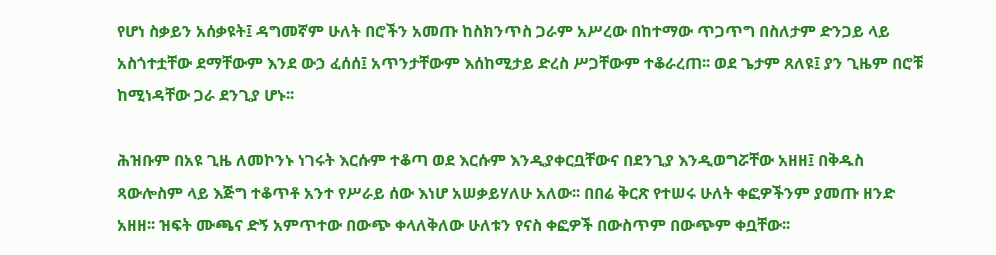የሆነ ስቃይን አሰቃዩት፤ ዳግመኛም ሁለት በሮችን አመጡ ከስክንጥስ ጋራም አሥረው በከተማው ጥጋጥግ በስለታም ድንጋይ ላይ አስጎተቷቸው ደማቸውም እንደ ውኃ ፈሰሰ፤ አጥንታቸውም እሰከሚታይ ድረስ ሥጋቸውም ተቆራረጠ፡፡ ወደ ጌታም ጸለዩ፤ ያን ጊዜም በሮቹ ከሚነዳቸው ጋራ ደንጊያ ሆኑ፡፡

ሕዝቡም በአዩ ጊዜ ለመኮንኑ ነገሩት እርሱም ተቆጣ ወደ እርሱም እንዲያቀርቧቸውና በደንጊያ እንዲወግሯቸው አዘዘ፤ በቅዱስ ጻውሎስም ላይ እጅግ ተቆጥቶ አንተ የሥራይ ሰው እነሆ አሠቃይሃለሁ አለው፡፡ በበሬ ቅርጽ የተሠሩ ሁለት ቀፎዎችንም ያመጡ ዘንድ አዘዘ፡፡ ዝፍት ሙጫና ድኝ አምጥተው በውጭ ቀላለቅለው ሁለቱን የናስ ቀፎዎች በውስጥም በውጭም ቀቧቸው፡፡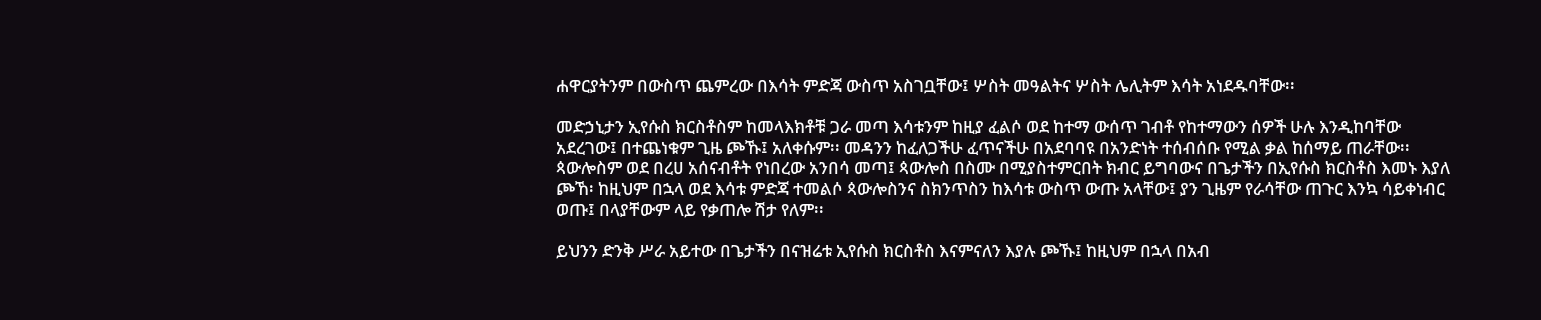ሐዋርያትንም በውስጥ ጨምረው በእሳት ምድጃ ውስጥ አስገቧቸው፤ ሦስት መዓልትና ሦስት ሌሊትም እሳት አነደዱባቸው፡፡

መድኃኒታን ኢየሱስ ክርስቶስም ከመላእክቶቹ ጋራ መጣ እሳቱንም ከዚያ ፈልሶ ወደ ከተማ ውሰጥ ገብቶ የከተማውን ሰዎች ሁሉ እንዲከባቸው አደረገው፤ በተጨነቁም ጊዜ ጮኹ፤ አለቀሱም፡፡ መዳንን ከፈለጋችሁ ፈጥናችሁ በአደባባዩ በአንድነት ተሰብሰቡ የሚል ቃል ከሰማይ ጠራቸው፡፡ ጳውሎስም ወደ በረሀ አሰናብቶት የነበረው አንበሳ መጣ፤ ጳውሎስ በስሙ በሚያስተምርበት ክብር ይግባውና በጌታችን በኢየሱስ ክርስቶስ እመኑ እያለ ጮኸ፡ ከዚህም በኋላ ወደ እሳቱ ምድጃ ተመልሶ ጳውሎስንና ስክንጥስን ከእሳቱ ውስጥ ውጡ አላቸው፤ ያን ጊዜም የራሳቸው ጠጉር እንኳ ሳይቀነብር ወጡ፤ በላያቸውም ላይ የቃጠሎ ሽታ የለም፡፡

ይህንን ድንቅ ሥራ አይተው በጌታችን በናዝሬቱ ኢየሱስ ክርስቶስ እናምናለን እያሉ ጮኹ፤ ከዚህም በኋላ በአብ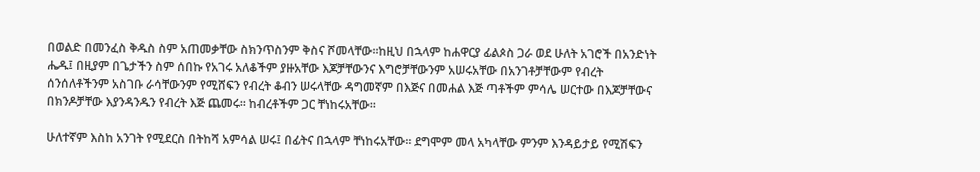በወልድ በመንፈስ ቅዱስ ስም አጠመቃቸው ስክንጥስንም ቅስና ሾመላቸው፡፡ከዚህ በኋላም ከሐዋርያ ፊልጶስ ጋራ ወደ ሁለት አገሮች በአንድነት ሔዱ፤ በዚያም በጌታችን ስም ሰበኩ የአገሩ አለቆችም ያዙአቸው እጆቻቸውንና እግሮቻቸውንም አሠሩአቸው በአንገቶቻቸውም የብረት ሰንሰለቶችንም አስገቡ ራሳቸውንም የሚሸፍን የብረት ቆብን ሠሩላቸው ዳግመኛም በእጅና በመሐል እጅ ጣቶችም ምሳሌ ሠርተው በእጆቻቸውና በክንዶቻቸው እያንዳንዱን የብረት እጅ ጨመሩ፡፡ ከብረቶችም ጋር ቸነከሩአቸው፡፡

ሁለተኛም እስከ አንገት የሚደርስ በትከሻ አምሳል ሠሩ፤ በፊትና በኋላም ቸነከሩአቸው፡፡ ደግሞም መላ አካላቸው ምንም እንዳይታይ የሚሽፍን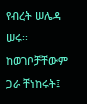የብረት ሠሌዳ ሠሩ፡፡ ከወገቦቻቸውም ጋራ ቸነከሩት፤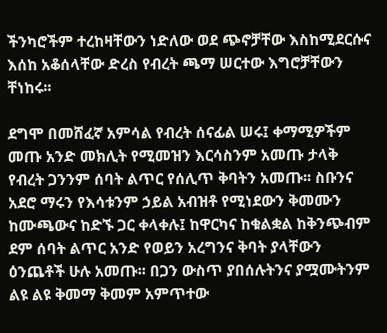ችንካሮችም ተረከዛቸውን ነድለው ወደ ጭኖቻቸው እስከሚደርሱና እሰከ አቆሰላቸው ድረስ የብረት ጫማ ሠርተው እግሮቻቸውን ቸነከሩ፡፡

ደግሞ በመሸፈኛ አምሳል የብረት ሰናፊል ሠሩ፤ ቀማሚዎችም መጡ አንድ መክሊት የሚመዝን እርሳስንም አመጡ ታላቅ የብረት ጋንንም ሰባት ልጥር የሰሊጥ ቅባትን አመጡ፡፡ ስቡንና አደሮ ማሩን የእሳቱንም ኃይል አብዝቶ የሚነደውን ቅመሙን ከሙጫውና ከድኙ ጋር ቀላቀሉ፤ ከዋርካና ከቁልቋል ከቅንጭብም ደም ሰባት ልጥር አንድ የወይን አረግንና ቅባት ያላቸውን ዕንጨቶች ሁሉ አመጡ፡፡ በጋን ውስጥ ያበሰሉትንና ያሟሙትንም ልዩ ልዩ ቅመማ ቅመም አምጥተው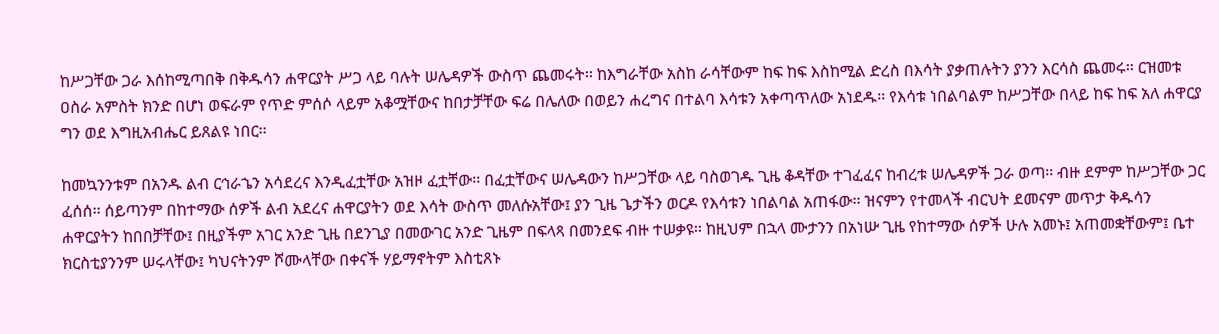ከሥጋቸው ጋራ እሰከሚጣበቅ በቅዱሳን ሐዋርያት ሥጋ ላይ ባሉት ሠሌዳዎች ውስጥ ጨመሩት፡፡ ከእግራቸው አስከ ራሳቸውም ከፍ ከፍ እስከሚል ድረስ በእሳት ያቃጠሉትን ያንን እርሳስ ጨመሩ፡፡ ርዝመቱ ዐስራ አምስት ክንድ በሆነ ወፍራም የጥድ ምሰሶ ላይም አቆሟቸውና ከበታቻቸው ፍሬ በሌለው በወይን ሐረግና በተልባ እሳቱን አቀጣጥለው አነደዱ፡፡ የእሳቱ ነበልባልም ከሥጋቸው በላይ ከፍ ከፍ አለ ሐዋርያ ግን ወደ እግዚአብሔር ይጸልዩ ነበር፡፡

ከመኳንንቱም በአንዱ ልብ ርኅራኄን አሳደረና እንዲፈቷቸው አዝዞ ፈቷቸው፡፡ በፈቷቸውና ሠሌዳውን ከሥጋቸው ላይ ባስወገዱ ጊዜ ቆዳቸው ተገፈፈና ከብረቱ ሠሌዳዎች ጋራ ወጣ፡፡ ብዙ ደምም ከሥጋቸው ጋር ፈሰሰ፡፡ ሰይጣንም በከተማው ሰዎች ልብ አደረና ሐዋርያትን ወደ እሳት ውስጥ መለሱአቸው፤ ያን ጊዜ ጌታችን ወርዶ የእሳቱን ነበልባል አጠፋው፡፡ ዝናምን የተመላች ብርህት ደመናም መጥታ ቅዱሳን ሐዋርያትን ከበበቻቸው፤ በዚያችም አገር አንድ ጊዜ በደንጊያ በመውገር አንድ ጊዜም በፍላጻ በመንደፍ ብዙ ተሠቃዩ፡፡ ከዚህም በኋላ ሙታንን በአነሡ ጊዜ የከተማው ሰዎች ሁሉ አመኑ፤ አጠመቋቸውም፤ ቤተ ክርስቲያንንም ሠሩላቸው፤ ካህናትንም ሾሙላቸው በቀናች ሃይማኖትም እስቲጸኑ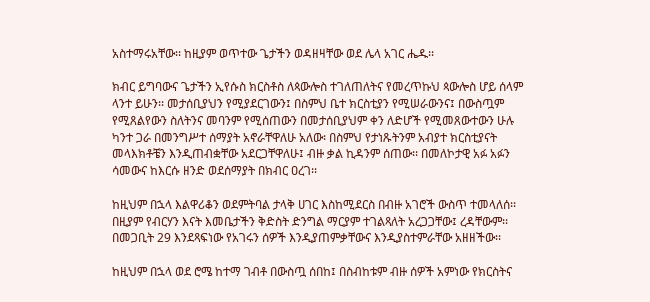አስተማሩአቸው፡፡ ከዚያም ወጥተው ጌታችን ወዳዘዛቸው ወደ ሌላ አገር ሔዱ፡፡

ክብር ይግባውና ጌታችን ኢየሱስ ክርስቶስ ለጳውሎስ ተገለጠለትና የመረጥኩህ ጳውሎስ ሆይ ሰላም ላንተ ይሁን፡፡ መታሰቢያህን የሚያደርገውን፤ በስምህ ቤተ ክርስቲያን የሚሠራውንና፤ በውስጧም የሚጸልየውን ስለትንና መባንም የሚሰጠውን በመታሰቢያህም ቀን ለድሆች የሚመጸውተውን ሁሉ ካንተ ጋራ በመንግሥተ ሰማያት አኖራቸዋለሁ አለው፡ በስምህ የታነጹትንም አብያተ ክርስቲያናት መላእክቶቼን እንዲጠብቋቸው አደርጋቸዋለሁ፤ ብዙ ቃል ኪዳንም ሰጠው፡፡ በመለኮታዊ አፉ አፉን ሳመውና ከእርሱ ዘንድ ወደሰማያት በክብር ዐረገ፡፡

ከዚህም በኋላ እልዋሪቆን ወደምትባል ታላቅ ሀገር እስከሚደርስ በብዙ አገሮች ውስጥ ተመላለሰ፡፡ በዚያም የብርሃን እናት እመቤታችን ቅድስት ድንግል ማርያም ተገልጻለት አረጋጋቸው፤ ረዳቸውም፡፡ በመጋቢት 29 እንደጻፍነው የአገሩን ሰዎች እንዲያጠምቃቸውና እንዲያስተምራቸው አዘዘችው፡፡

ከዚህም በኋላ ወደ ሮሜ ከተማ ገብቶ በውስጧ ሰበከ፤ በስብከቱም ብዙ ሰዎች አምነው የክርስትና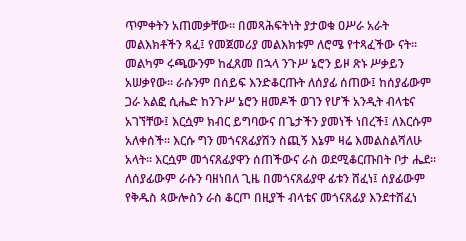ጥምቀትን አጠመቃቸው፡፡ በመጻሕፍትነት ያታወቁ ዐሥራ አራት መልእክቶችን ጻፈ፤ የመጀመሪያ መልእክቱም ለሮሜ የተጻፈችው ናት፡፡ መልካም ሩጫውንም ከፈጸመ በኋላ ንጉሥ ኔሮን ይዞ ጽኑ ሥቃይን አሠቃየው፡፡ ራሱንም በሰይፍ እንድቆርጡት ለሰያፊ ሰጠው፤ ከሰያፊውም ጋራ አልፎ ሲሔድ ከንጉሥ ኔሮን ዘመዶች ወገን የሆች አንዲት ብላቴና አገኘቸው፤ እርሷም ክብር ይግባውና በጌታችን ያመነች ነበረች፤ ለእርሱም አለቀሰች፡፡ እርሱ ግን መጎናጸፊያሽን ስጪኝ እኔም ዛሬ እመልስልሻለሁ አላት፡፡ እርሷም መጎናጸፊያዋን ሰጠችውና ራስ ወደሚቆርጡበት ቦታ ሔደ፡፡ ለሰያፊውም ራሱን ባዘነበለ ጊዜ በመጎናጸፊያዋ ፊቱን ሸፈነ፤ ሰያፊውም የቅዱስ ጳውሎስን ራስ ቆርጦ በዚያች ብላቴና መጎናጸፊያ እንደተሸፈነ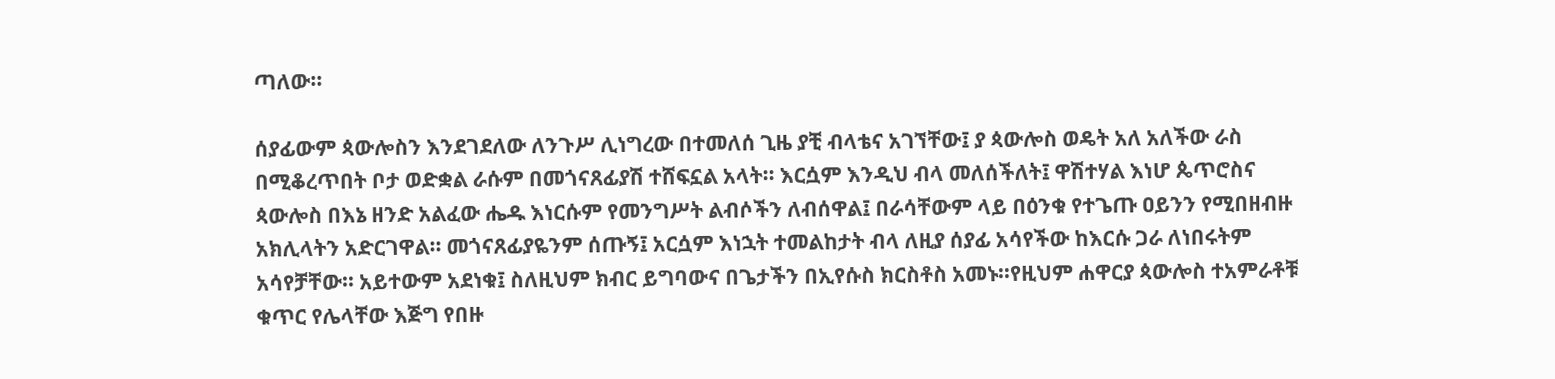ጣለው፡፡

ሰያፊውም ጳውሎስን እንደገደለው ለንጉሥ ሊነግረው በተመለሰ ጊዜ ያቺ ብላቴና አገኘቸው፤ ያ ጳውሎስ ወዴት አለ አለችው ራስ በሚቆረጥበት ቦታ ወድቋል ራሱም በመጎናጸፊያሽ ተሸፍኗል አላት፡፡ እርሷም እንዲህ ብላ መለሰችለት፤ ዋሽተሃል እነሆ ጴጥሮስና ጳውሎስ በእኔ ዘንድ አልፈው ሔዱ እነርሱም የመንግሥት ልብሶችን ለብሰዋል፤ በራሳቸውም ላይ በዕንቁ የተጌጡ ዐይንን የሚበዘብዙ አክሊላትን አድርገዋል፡፡ መጎናጸፊያዬንም ሰጡኝ፤ አርሷም እነኋት ተመልከታት ብላ ለዚያ ሰያፊ አሳየችው ከእርሱ ጋራ ለነበሩትም አሳየቻቸው፡፡ አይተውም አደነቁ፤ ስለዚህም ክብር ይግባውና በጌታችን በኢየሱስ ክርስቶስ አመኑ፡፡የዚህም ሐዋርያ ጳውሎስ ተአምራቶቹ ቁጥር የሌላቸው እጅግ የበዙ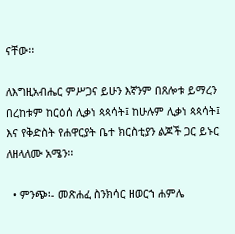ናቸው፡፡

ለእግዚአብሔር ምሥጋና ይሁን እኛንም በጸሎቱ ይማረን በረከቱም ከርዕሰ ሊቃነ ጳጳሳት፤ ከሁሉም ሊቃነ ጳጳሳት፤ እና የቅድስት የሐዋርያት ቤተ ክርስቲያን ልጆች ጋር ይኑር ለዘላለሙ አሜን፡፡

  • ምንጭ፡- መጽሐፈ ስንክሳር ዘወርኀ ሐምሌ